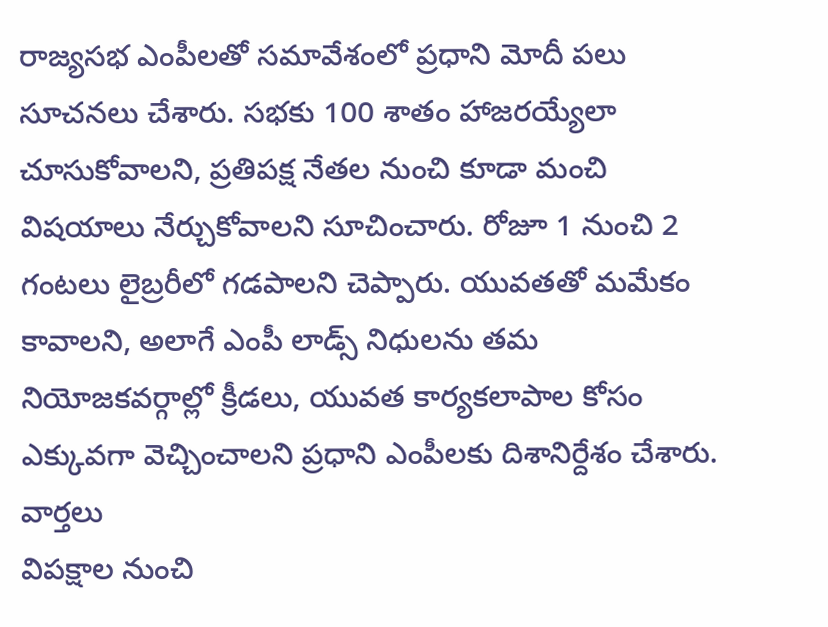రాజ్యసభ ఎంపీలతో సమావేశంలో ప్రధాని మోదీ పలు సూచనలు చేశారు. సభకు 100 శాతం హాజరయ్యేలా చూసుకోవాలని, ప్రతిపక్ష నేతల నుంచి కూడా మంచి విషయాలు నేర్చుకోవాలని సూచించారు. రోజూ 1 నుంచి 2 గంటలు లైబ్రరీలో గడపాలని చెప్పారు. యువతతో మమేకం కావాలని, అలాగే ఎంపీ లాడ్స్ నిధులను తమ నియోజకవర్గాల్లో క్రీడలు, యువత కార్యకలాపాల కోసం ఎక్కువగా వెచ్చించాలని ప్రధాని ఎంపీలకు దిశానిర్దేశం చేశారు.
వార్తలు
విపక్షాల నుంచి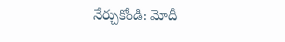నేర్చుకోండి: మోదీ